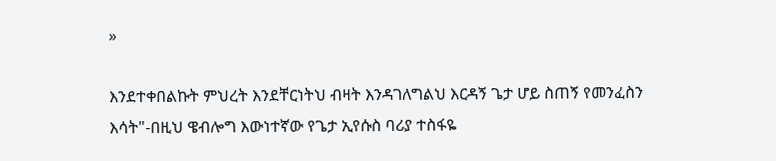»

እንደተቀበልኩት ምህረት እንደቸርነትህ ብዛት እንዳገለግልህ እርዳኝ ጌታ ሆይ ስጠኝ የመንፈስን እሳት"-በዚህ ዌብሎግ እውነተኛው የጌታ ኢየሱስ ባሪያ ተስፋዬ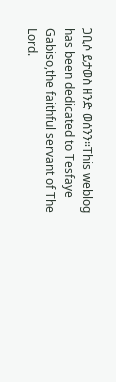ጋቢሶ ይታወስ ዘንድ ወሰንን።This weblog has been dedicated to Tesfaye Gabiso,the faithful servant of The Lord.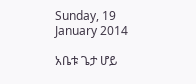Sunday, 19 January 2014

አቤቱ ጌታ ሆይ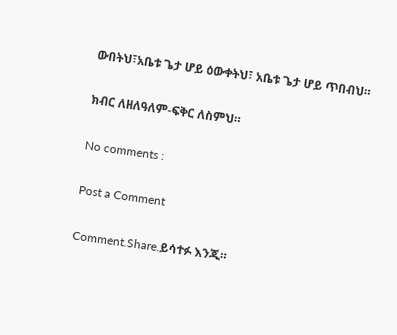ውበትህ፣አቤቱ ጌታ ሆይ ዕውቀትህ፣ አቤቱ ጌታ ሆይ ጥበብህ።

ክብር ለዘለዓለም-ፍቅር ለስምህ።

No comments :

Post a Comment

Comment.Share.ይሳተፉ እንጂ።